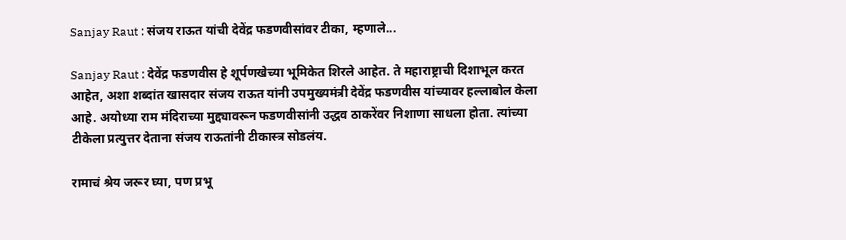Sanjay Raut : संजय राऊत यांची देवेंद्र फडणवीसांवर टीका, म्हणाले...

Sanjay Raut : देवेंद्र फडणवीस हे शूर्पणखेच्या भूमिकेत शिरले आहेत. ते महाराष्ट्राची दिशाभूल करत आहेत, अशा शब्दांत खासदार संजय राऊत यांनी उपमुख्यमंत्री देवेंद्र फडणवीस यांच्यावर हल्लाबोल केला आहे. अयोध्या राम मंदिराच्या मुद्द्यावरून फडणवीसांनी उद्धव ठाकरेंवर निशाणा साधला होता. त्यांच्या टीकेला प्रत्युत्तर देताना संजय राऊतांनी टीकास्त्र सोडलंय.

रामाचं श्रेय जरूर घ्या, पण प्रभू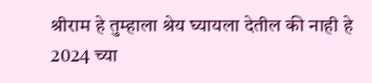श्रीराम हे तुम्हाला श्रेय घ्यायला देतील की नाही हे 2024 च्या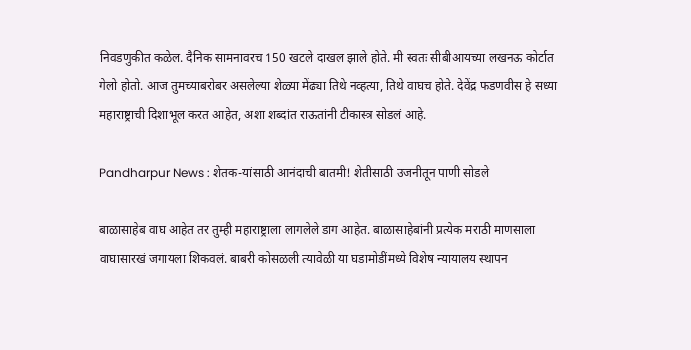निवडणुकीत कळेल. दैनिक सामनावरच 150 खटले दाखल झाले होते. मी स्वतः सीबीआयच्या लखनऊ कोर्टात गेलो होतो. आज तुमच्याबरोबर असलेल्या शेळ्या मेंढ्या तिथे नव्हत्या, तिथे वाघच होते. देवेंद्र फडणवीस हे सध्या महाराष्ट्राची दिशाभूल करत आहेत, अशा शब्दांत राऊतांनी टीकास्त्र सोडलं आहे.

Pandharpur News : शेतक-यांसाठी आनंदाची बातमी! शेतीसाठी उजनीतून पाणी सोडले

बाळासाहेब वाघ आहेत तर तुम्ही महाराष्ट्राला लागलेले डाग आहेत. बाळासाहेबांनी प्रत्येक मराठी माणसाला वाघासारखं जगायला शिकवलं. बाबरी कोसळली त्यावेळी या घडामोडींमध्ये विशेष न्यायालय स्थापन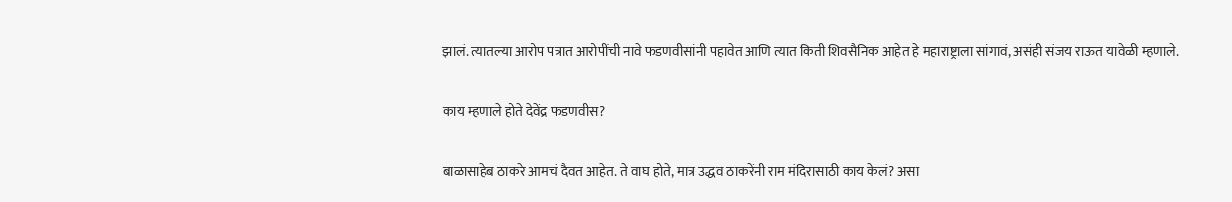झालं. त्यातल्या आरोप पत्रात आरोपींची नावे फडणवीसांनी पहावेत आणि त्यात किती शिवसैनिक आहेत हे महाराष्ट्राला सांगावं, असंही संजय राऊत यावेळी म्हणाले.

काय म्हणाले होते देवेंद्र फडणवीस?

बाळासाहेब ठाकरे आमचं दैवत आहेत. ते वाघ होते, मात्र उद्धव ठाकरेंनी राम मंदिरासाठी काय केलं? असा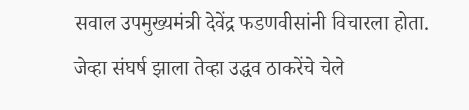सवाल उपमुख्यमंत्री देवेंद्र फडणवीसांनी विचारला होता. जेव्हा संघर्ष झाला तेव्हा उद्धव ठाकरेंचे चेले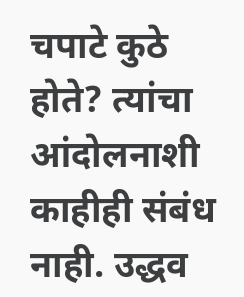चपाटे कुठे होते? त्यांचा आंदोलनाशी काहीही संबंध नाही. उद्धव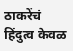ठाकरेंचं हिंदुत्व केवळ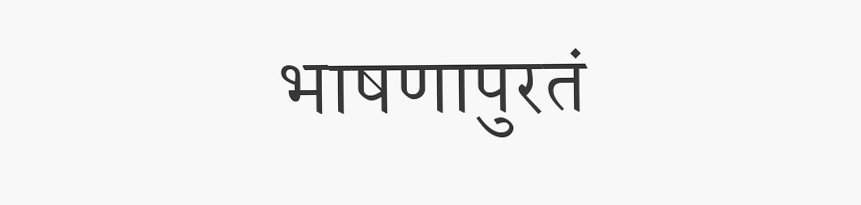भाषणापुरतं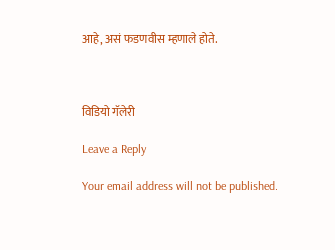आहे, असं फडणवीस म्हणाले होते.



विडियो गॅलेरी

Leave a Reply

Your email address will not be published.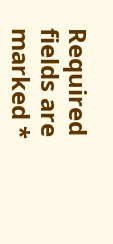Required fields are marked *